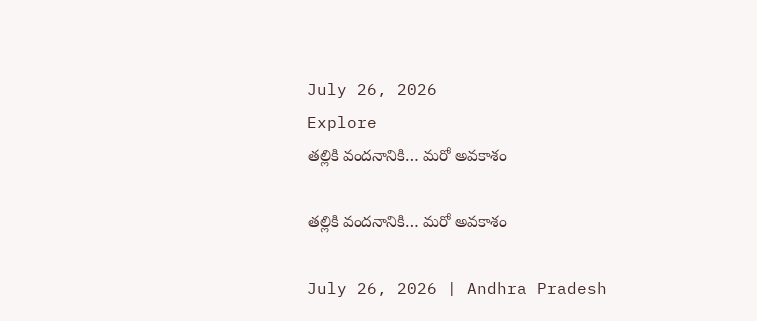July 26, 2026
Explore
తల్లికి వందనానికి… మరో అవకాశం

తల్లికి వందనానికి… మరో అవకాశం

July 26, 2026 | Andhra Pradesh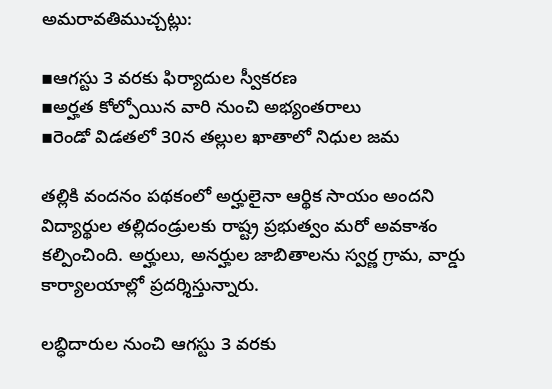అమరావతిముచ్చట్లు:

▪ఆగస్టు 3 వరకు ఫిర్యాదుల స్వీకరణ
▪అర్హత కోల్పోయిన వారి నుంచి అభ్యంతరాలు
▪రెండో విడతలో 30న తల్లుల ఖాతాలో నిధుల జమ

తల్లికి వందనం పథకంలో అర్హులైనా ఆర్థిక సాయం అందని విద్యార్థుల తల్లిదండ్రులకు రాష్ట్ర ప్రభుత్వం మరో అవకాశం కల్పించింది. అర్హులు, అనర్హుల జాబితాలను స్వర్ణ గ్రామ, వార్డు కార్యాలయాల్లో ప్రదర్శిస్తున్నారు.

లబ్ధిదారుల నుంచి ఆగస్టు 3 వరకు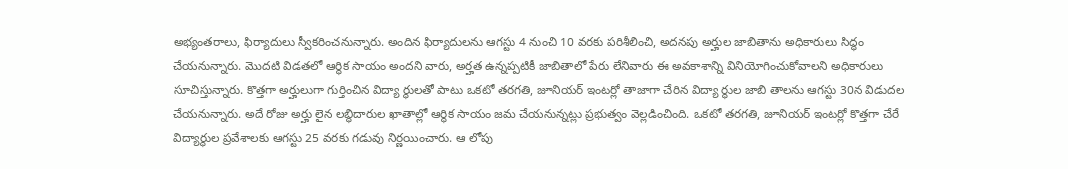అభ్యంతరాలు, ఫిర్యాదులు స్వీకరించనున్నారు. అందిన ఫిర్యాదులను ఆగస్టు 4 నుంచి 10 వరకు పరిశీలించి, అదనపు అర్హుల జాబితాను అధికారులు సిద్ధం చేయనున్నారు. మొదటి విడతలో ఆర్థిక సాయం అందని వారు, అర్హత ఉన్నప్పటికీ జాబితాలో పేరు లేనివారు ఈ అవకాశాన్ని వినియోగించుకోవాలని అధికారులు సూచిస్తున్నారు. కొత్తగా అర్హులుగా గుర్తించిన విద్యా ర్థులతో పాటు ఒకటో తరగతి, జూనియర్ ఇంటర్లో తాజాగా చేరిన విద్యా ర్థుల జాబి తాలను ఆగస్టు 30న విడుదల చేయనున్నారు. అదే రోజు అర్హు లైన లబ్ధిదారుల ఖాతాల్లో ఆర్థిక సాయం జమ చేయనున్నట్లు ప్రభుత్వం వెల్లడించింది. ఒకటో తరగతి, జూనియర్ ఇంటర్లో కొత్తగా చేరే విద్యార్థుల ప్రవేశాలకు ఆగస్టు 25 వరకు గడువు నిర్ణయించారు. ఆ లోపు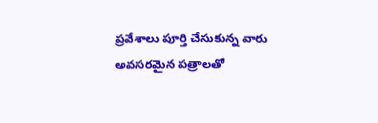ప్రవేశాలు పూర్తి చేసుకున్న వారు అవసరమైన పత్రాలతో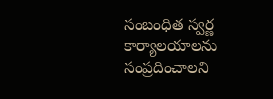సంబంధిత స్వర్ణ కార్యాలయాలను సంప్రదించాలని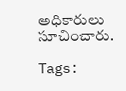అధికారులు సూచించారు.

Tags: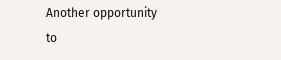Another opportunity to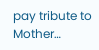pay tribute to Mother…